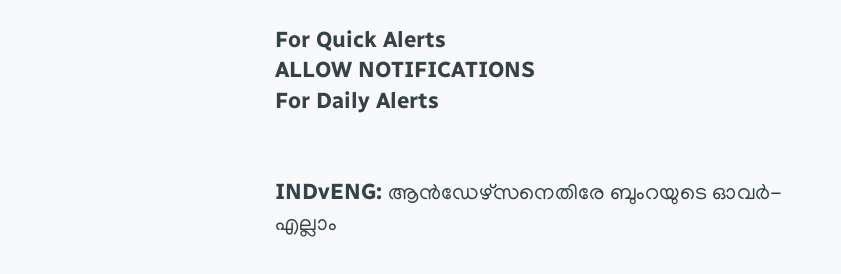For Quick Alerts
ALLOW NOTIFICATIONS
For Daily Alerts


INDvENG: ആന്‍ഡേഴ്‌സനെതിരേ ബുംറയുടെ ഓവര്‍- എല്ലാം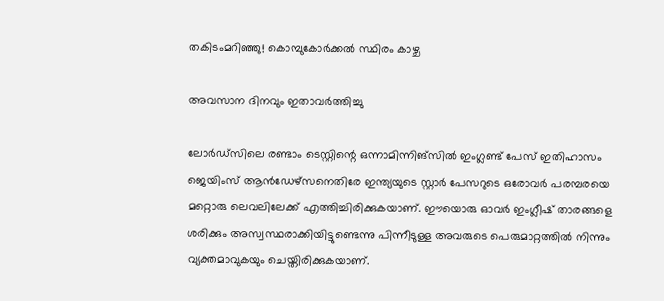തകിടംമറിഞ്ഞു! കൊമ്പുകോര്‍ക്കല്‍ സ്ഥിരം കാഴ്ച

അവസാന ദിനവും ഇതാവര്‍ത്തിച്ചു

ലോര്‍ഡ്‌സിലെ രണ്ടാം ടെസ്റ്റിന്റെ ഒന്നാമിന്നിങ്‌സില്‍ ഇംഗ്ലണ്ട് പേസ് ഇതിഹാസം ജെയിംസ് ആന്‍ഡേഴ്‌സനെതിരേ ഇന്ത്യയുടെ സ്റ്റാര്‍ പേസറുടെ ഒരോവര്‍ പരമ്പരയെ മറ്റൊരു ലെവലിലേക്ക് എത്തിച്ചിരിക്കുകയാണ്. ഈയൊരു ഓവര്‍ ഇംഗ്ലീഷ് താരങ്ങളെ ശരിക്കും അസ്വസ്ഥരാക്കിയിട്ടുണ്ടെന്നു പിന്നീടുള്ള അവരുടെ പെരുമാറ്റത്തില്‍ നിന്നും വ്യക്തമാവുകയും ചെയ്തിരിക്കുകയാണ്.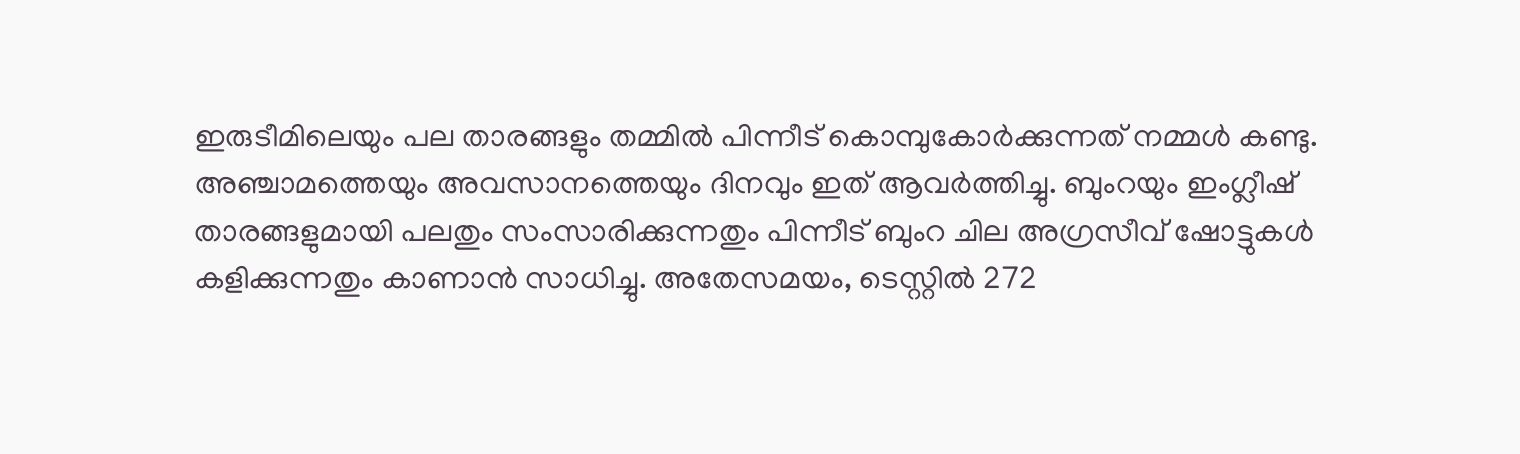ഇരുടീമിലെയും പല താരങ്ങളും തമ്മില്‍ പിന്നീട് കൊമ്പുകോര്‍ക്കുന്നത് നമ്മള്‍ കണ്ടു. അഞ്ചാമത്തെയും അവസാനത്തെയും ദിനവും ഇത് ആവര്‍ത്തിച്ചു. ബുംറയും ഇംഗ്ലീഷ് താരങ്ങളുമായി പലതും സംസാരിക്കുന്നതും പിന്നീട് ബുംറ ചില അഗ്രസീവ് ഷോട്ടുകള്‍ കളിക്കുന്നതും കാണാന്‍ സാധിച്ചു. അതേസമയം, ടെസ്റ്റില്‍ 272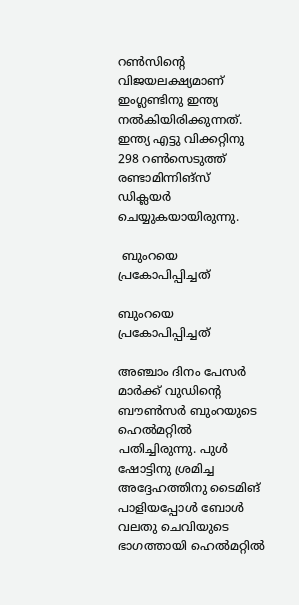റണ്‍സിന്റെ വിജയലക്ഷ്യമാണ് ഇംഗ്ലണ്ടിനു ഇന്ത്യ നല്‍കിയിരിക്കുന്നത്. ഇന്ത്യ എട്ടു വിക്കറ്റിനു 298 റണ്‍സെടുത്ത് രണ്ടാമിന്നിങ്‌സ് ഡിക്ലയര്‍ ചെയ്യുകയായിരുന്നു.

 ബുംറയെ പ്രകോപിപ്പിച്ചത്

ബുംറയെ പ്രകോപിപ്പിച്ചത്

അഞ്ചാം ദിനം പേസര്‍ മാര്‍ക്ക് വുഡിന്റെ ബൗണ്‍സര്‍ ബുംറയുടെ ഹെല്‍മറ്റില്‍ പതിച്ചിരുന്നു. പുള്‍ ഷോട്ടിനു ശ്രമിച്ച അദ്ദേഹത്തിനു ടൈമിങ് പാളിയപ്പോള്‍ ബോള്‍ വലതു ചെവിയുടെ ഭാഗത്തായി ഹെല്‍മറ്റില്‍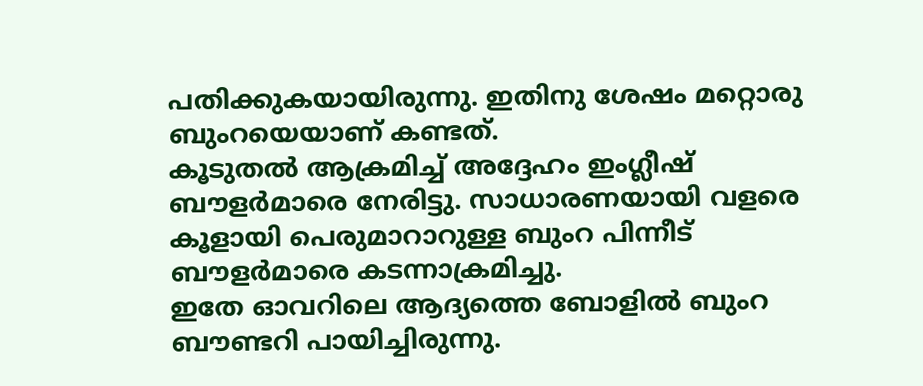പതിക്കുകയായിരുന്നു. ഇതിനു ശേഷം മറ്റൊരു ബുംറയെയാണ് കണ്ടത്.
കൂടുതല്‍ ആക്രമിച്ച് അദ്ദേഹം ഇംഗ്ലീഷ് ബൗളര്‍മാരെ നേരിട്ടു. സാധാരണയായി വളരെ കൂളായി പെരുമാറാറുള്ള ബുംറ പിന്നീട് ബൗളര്‍മാരെ കടന്നാക്രമിച്ചു.
ഇതേ ഓവറിലെ ആദ്യത്തെ ബോളില്‍ ബുംറ ബൗണ്ടറി പായിച്ചിരുന്നു.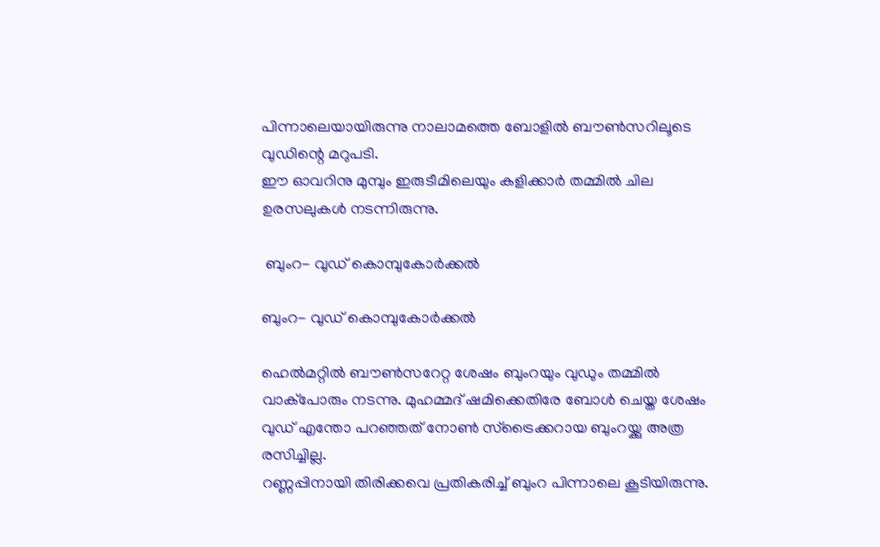പിന്നാലെയായിരുന്നു നാലാമത്തെ ബോളില്‍ ബൗണ്‍സറിലൂടെ വുഡിന്റെ മറുപടി.
ഈ ഓവറിനു മുമ്പും ഇരുടീമിലെയും കളിക്കാര്‍ തമ്മില്‍ ചില ഉരസലുകള്‍ നടന്നിരുന്നു.

 ബുംറ- വുഡ് കൊമ്പുകോര്‍ക്കല്‍

ബുംറ- വുഡ് കൊമ്പുകോര്‍ക്കല്‍

ഹെല്‍മറ്റില്‍ ബൗണ്‍സറേറ്റ ശേഷം ബുംറയും വുഡും തമ്മില്‍ വാക്‌പോരും നടന്നു. മുഹമ്മദ് ഷമിക്കെതിരേ ബോള്‍ ചെയ്ത ശേഷം വുഡ് എന്തോ പറഞ്ഞത് നോണ്‍ സ്‌ട്രൈക്കറായ ബുംറയ്ക്കു അത്ര രസിച്ചില്ല.
റണ്ണപ്പിനായി തിരിക്കവെ പ്രതികരിച്ച് ബുംറ പിന്നാലെ കൂടിയിരുന്നു.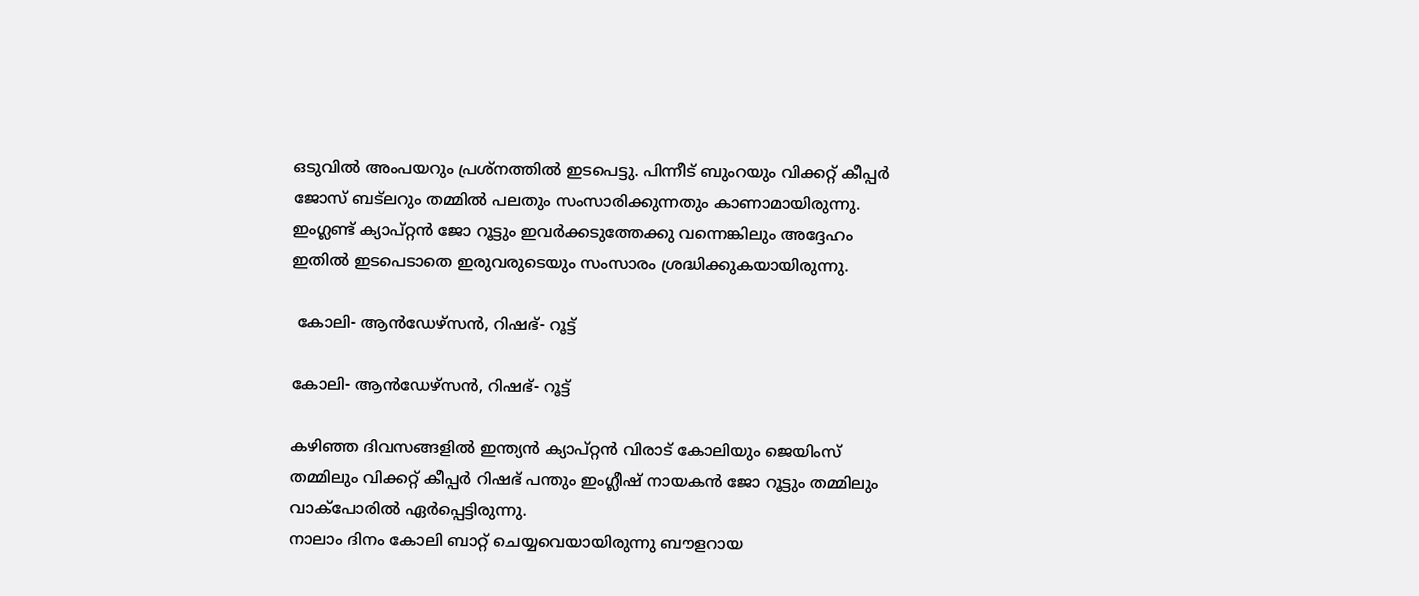ഒടുവില്‍ അംപയറും പ്രശ്‌നത്തില്‍ ഇടപെട്ടു. പിന്നീട് ബുംറയും വിക്കറ്റ് കീപ്പര്‍ ജോസ് ബട്‌ലറും തമ്മില്‍ പലതും സംസാരിക്കുന്നതും കാണാമായിരുന്നു. ഇംഗ്ലണ്ട് ക്യാപ്റ്റന്‍ ജോ റൂട്ടും ഇവര്‍ക്കടുത്തേക്കു വന്നെങ്കിലും അദ്ദേഹം ഇതില്‍ ഇടപെടാതെ ഇരുവരുടെയും സംസാരം ശ്രദ്ധിക്കുകയായിരുന്നു.

 കോലി- ആന്‍ഡേഴ്‌സന്‍, റിഷഭ്- റൂട്ട്

കോലി- ആന്‍ഡേഴ്‌സന്‍, റിഷഭ്- റൂട്ട്

കഴിഞ്ഞ ദിവസങ്ങളില്‍ ഇന്ത്യന്‍ ക്യാപ്റ്റന്‍ വിരാട് കോലിയും ജെയിംസ് തമ്മിലും വിക്കറ്റ് കീപ്പര്‍ റിഷഭ് പന്തും ഇംഗ്ലീഷ് നായകന്‍ ജോ റൂട്ടും തമ്മിലും വാക്‌പോരില്‍ ഏര്‍പ്പെട്ടിരുന്നു.
നാലാം ദിനം കോലി ബാറ്റ് ചെയ്യവെയായിരുന്നു ബൗളറായ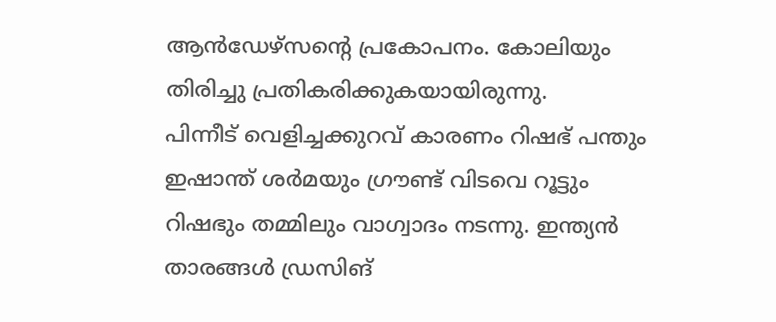ആന്‍ഡേഴ്‌സന്റെ പ്രകോപനം. കോലിയും തിരിച്ചു പ്രതികരിക്കുകയായിരുന്നു.
പിന്നീട് വെളിച്ചക്കുറവ് കാരണം റിഷഭ് പന്തും ഇഷാന്ത് ശര്‍മയും ഗ്രൗണ്ട് വിടവെ റൂട്ടും റിഷഭും തമ്മിലും വാഗ്വാദം നടന്നു. ഇന്ത്യന്‍ താരങ്ങള്‍ ഡ്രസിങ്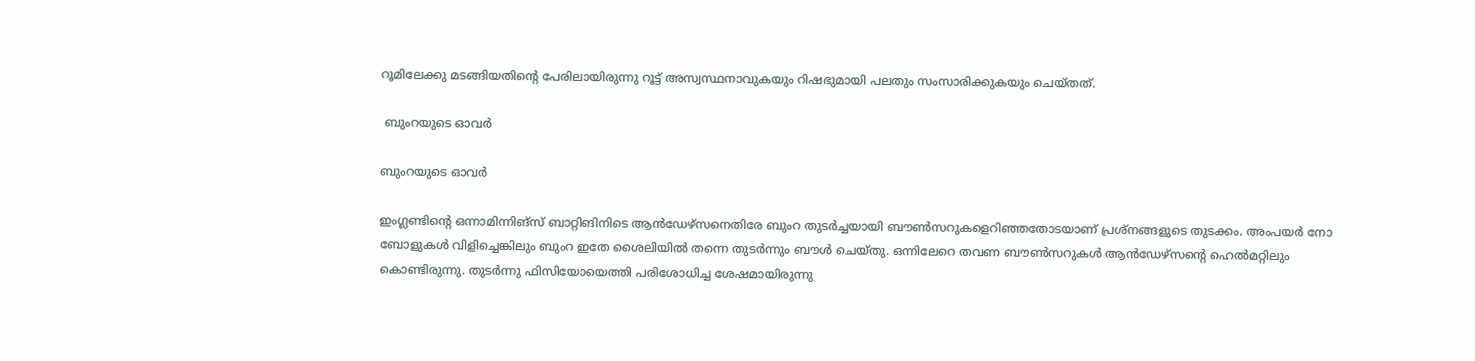റൂമിലേക്കു മടങ്ങിയതിന്റെ പേരിലായിരുന്നു റൂട്ട് അസ്വസ്ഥനാവുകയും റിഷഭുമായി പലതും സംസാരിക്കുകയും ചെയ്തത്.

 ബുംറയുടെ ഓവര്‍

ബുംറയുടെ ഓവര്‍

ഇംഗ്ലണ്ടിന്റെ ഒന്നാമിന്നിങ്‌സ് ബാറ്റിങിനിടെ ആന്‍ഡേഴ്‌സനെതിരേ ബുംറ തുടര്‍ച്ചയായി ബൗണ്‍സറുകളെറിഞ്ഞതോടയാണ് പ്രശ്‌നങ്ങളുടെ തുടക്കം. അംപയര്‍ നോ ബോളുകള്‍ വിളിച്ചെങ്കിലും ബുംറ ഇതേ ശൈലിയില്‍ തന്നെ തുടര്‍ന്നും ബൗള്‍ ചെയ്തു. ഒന്നിലേറെ തവണ ബൗണ്‍സറുകള്‍ ആന്‍ഡേഴ്‌സന്റെ ഹെല്‍മറ്റിലും കൊണ്ടിരുന്നു. തുടര്‍ന്നു ഫിസിയോയെത്തി പരിശോധിച്ച ശേഷമായിരുന്നു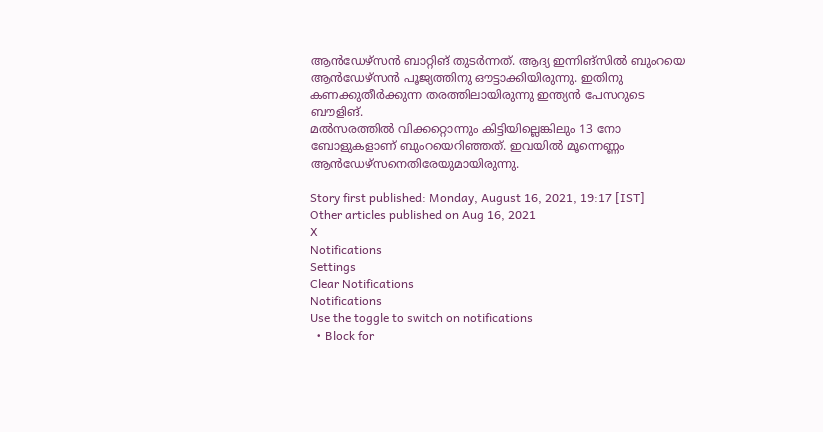ആന്‍ഡേഴ്‌സന്‍ ബാറ്റിങ് തുടര്‍ന്നത്. ആദ്യ ഇന്നിങ്‌സില്‍ ബുംറയെ ആന്‍ഡേഴ്‌സന്‍ പൂജ്യത്തിനു ഔട്ടാക്കിയിരുന്നു. ഇതിനു കണക്കുതീര്‍ക്കുന്ന തരത്തിലായിരുന്നു ഇന്ത്യന്‍ പേസറുടെ ബൗളിങ്.
മല്‍സരത്തില്‍ വിക്കറ്റൊന്നും കിട്ടിയില്ലെങ്കിലും 13 നോ ബോളുകളാണ് ബുംറയെറിഞ്ഞത്. ഇവയില്‍ മൂന്നെണ്ണം ആന്‍ഡേഴ്‌സനെതിരേയുമായിരുന്നു.

Story first published: Monday, August 16, 2021, 19:17 [IST]
Other articles published on Aug 16, 2021
X
Notifications
Settings
Clear Notifications
Notifications
Use the toggle to switch on notifications
  • Block for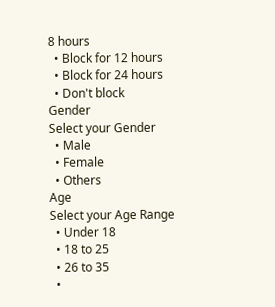8 hours
  • Block for 12 hours
  • Block for 24 hours
  • Don't block
Gender
Select your Gender
  • Male
  • Female
  • Others
Age
Select your Age Range
  • Under 18
  • 18 to 25
  • 26 to 35
  •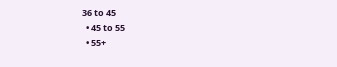36 to 45
  • 45 to 55
  • 55+